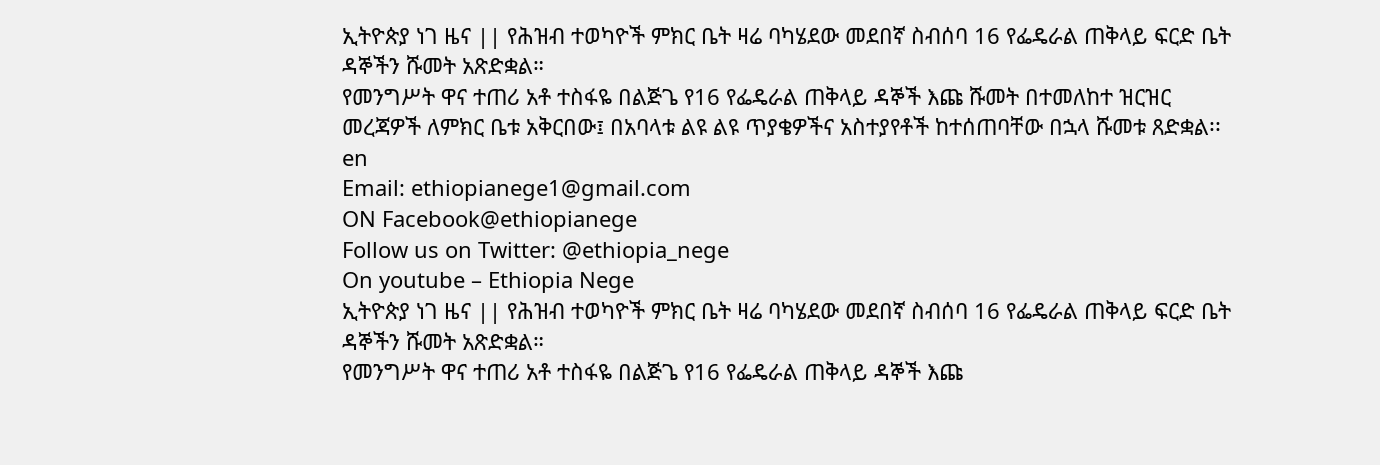ኢትዮጵያ ነገ ዜና || የሕዝብ ተወካዮች ምክር ቤት ዛሬ ባካሄደው መደበኛ ስብሰባ 16 የፌዴራል ጠቅላይ ፍርድ ቤት ዳኞችን ሹመት አጽድቋል።
የመንግሥት ዋና ተጠሪ አቶ ተስፋዬ በልጅጌ የ16 የፌዴራል ጠቅላይ ዳኞች እጩ ሹመት በተመለከተ ዝርዝር መረጃዎች ለምክር ቤቱ አቅርበው፤ በአባላቱ ልዩ ልዩ ጥያቄዎችና አስተያየቶች ከተሰጠባቸው በኋላ ሹመቱ ጸድቋል፡፡ en
Email: ethiopianege1@gmail.com
ON Facebook@ethiopianege
Follow us on Twitter: @ethiopia_nege
On youtube – Ethiopia Nege
ኢትዮጵያ ነገ ዜና || የሕዝብ ተወካዮች ምክር ቤት ዛሬ ባካሄደው መደበኛ ስብሰባ 16 የፌዴራል ጠቅላይ ፍርድ ቤት ዳኞችን ሹመት አጽድቋል።
የመንግሥት ዋና ተጠሪ አቶ ተስፋዬ በልጅጌ የ16 የፌዴራል ጠቅላይ ዳኞች እጩ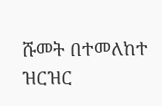ሹመት በተመለከተ ዝርዝር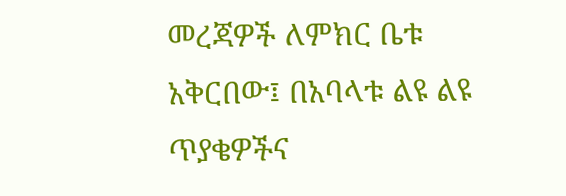መረጃዎች ለምክር ቤቱ አቅርበው፤ በአባላቱ ልዩ ልዩ ጥያቄዎችና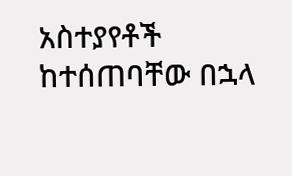አስተያየቶች ከተሰጠባቸው በኋላ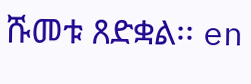ሹመቱ ጸድቋል፡፡ en